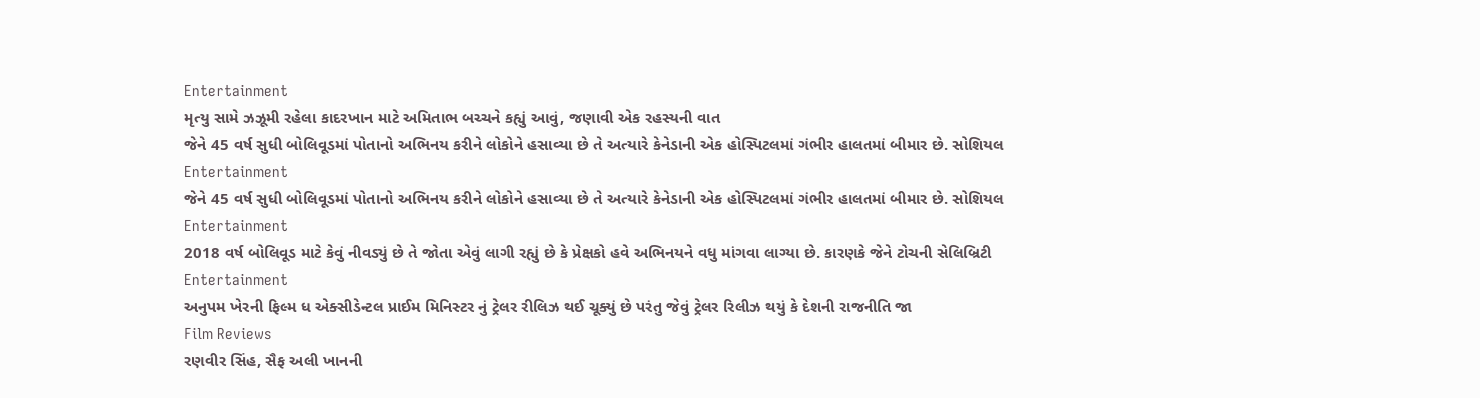Entertainment
મૃત્યુ સામે ઝઝૂમી રહેલા કાદરખાન માટે અમિતાભ બચ્ચને કહ્યું આવું, જણાવી એક રહસ્યની વાત
જેને 45 વર્ષ સુધી બોલિવૂડમાં પોતાનો અભિનય કરીને લોકોને હસાવ્યા છે તે અત્યારે કેનેડાની એક હોસ્પિટલમાં ગંભીર હાલતમાં બીમાર છે. સોશિયલ
Entertainment
જેને 45 વર્ષ સુધી બોલિવૂડમાં પોતાનો અભિનય કરીને લોકોને હસાવ્યા છે તે અત્યારે કેનેડાની એક હોસ્પિટલમાં ગંભીર હાલતમાં બીમાર છે. સોશિયલ
Entertainment
2018 વર્ષ બોલિવૂડ માટે કેવું નીવડ્યું છે તે જોતા એવું લાગી રહ્યું છે કે પ્રેક્ષકો હવે અભિનયને વધુ માંગવા લાગ્યા છે. કારણકે જેને ટોચની સેલિબ્રિટી
Entertainment
અનુપમ ખેરની ફિલ્મ ધ એક્સીડેન્ટલ પ્રાઈમ મિનિસ્ટર નું ટ્રેલર રીલિઝ થઈ ચૂક્યું છે પરંતુ જેવું ટ્રેલર રિલીઝ થયું કે દેશની રાજનીતિ જા
Film Reviews
રણવીર સિંહ, સૈફ અલી ખાનની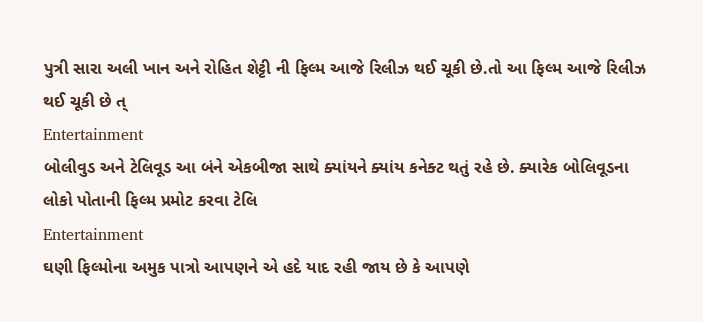પુત્રી સારા અલી ખાન અને રોહિત શેટ્ટી ની ફિલ્મ આજે રિલીઝ થઈ ચૂકી છે.તો આ ફિલ્મ આજે રિલીઝ થઈ ચૂકી છે ત્
Entertainment
બોલીવુડ અને ટેલિવૂડ આ બંને એકબીજા સાથે ક્યાંયને ક્યાંય કનેક્ટ થતું રહે છે. ક્યારેક બોલિવૂડના લોકો પોતાની ફિલ્મ પ્રમોટ કરવા ટેલિ
Entertainment
ઘણી ફિલ્મોના અમુક પાત્રો આપણને એ હદે યાદ રહી જાય છે કે આપણે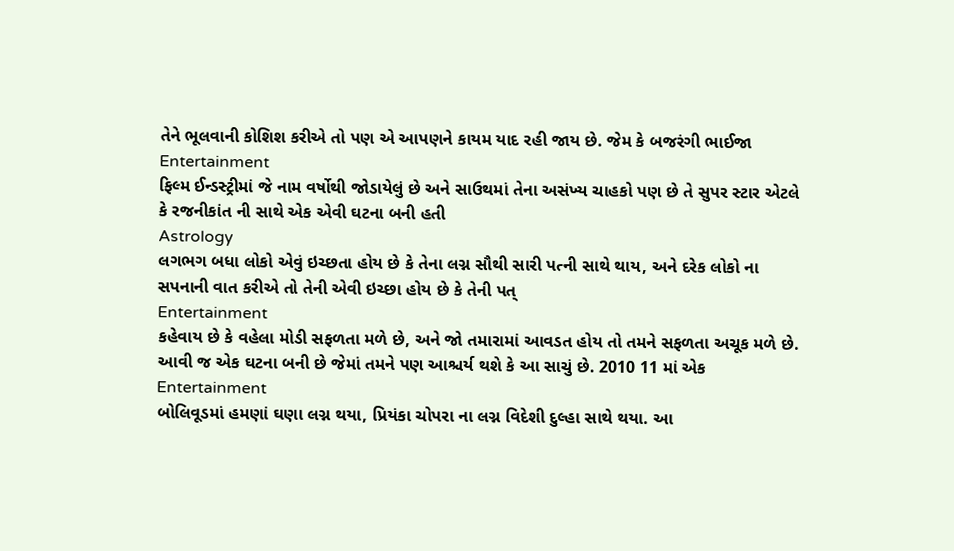તેને ભૂલવાની કોશિશ કરીએ તો પણ એ આપણને કાયમ યાદ રહી જાય છે. જેમ કે બજરંગી ભાઈજા
Entertainment
ફિલ્મ ઈન્ડસ્ટ્રીમાં જે નામ વર્ષોથી જોડાયેલું છે અને સાઉથમાં તેના અસંખ્ય ચાહકો પણ છે તે સુપર સ્ટાર એટલે કે રજનીકાંત ની સાથે એક એવી ઘટના બની હતી
Astrology
લગભગ બધા લોકો એવું ઇચ્છતા હોય છે કે તેના લગ્ન સૌથી સારી પત્ની સાથે થાય, અને દરેક લોકો ના સપનાની વાત કરીએ તો તેની એવી ઇચ્છા હોય છે કે તેની પત્
Entertainment
કહેવાય છે કે વહેલા મોડી સફળતા મળે છે, અને જો તમારામાં આવડત હોય તો તમને સફળતા અચૂક મળે છે. આવી જ એક ઘટના બની છે જેમાં તમને પણ આશ્ચર્ય થશે કે આ સાચું છે. 2010 11 માં એક
Entertainment
બોલિવૂડમાં હમણાં ઘણા લગ્ન થયા, પ્રિયંકા ચોપરા ના લગ્ન વિદેશી દુલ્હા સાથે થયા. આ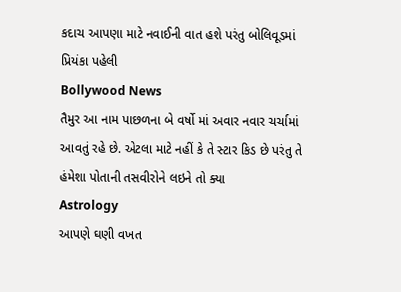કદાચ આપણા માટે નવાઈની વાત હશે પરંતુ બોલિવૂડમાં પ્રિયંકા પહેલી
Bollywood News
તૈમુર આ નામ પાછળના બે વર્ષો માં અવાર નવાર ચર્ચામાં આવતું રહે છે. એટલા માટે નહીં કે તે સ્ટાર કિડ છે પરંતુ તે હંમેશા પોતાની તસવીરોને લઇને તો ક્યા
Astrology
આપણે ઘણી વખત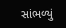સાંભળ્યું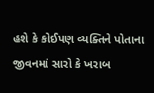હશે કે કોઈપણ વ્યક્તિને પોતાના જીવનમાં સારો કે ખરાબ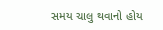સમય ચાલુ થવાનો હોય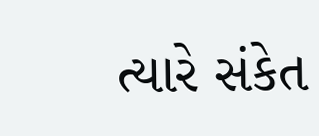ત્યારે સંકેત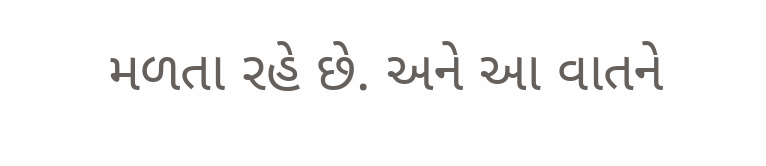મળતા રહે છે. અને આ વાતને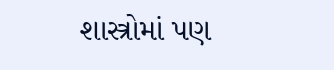શાસ્ત્રોમાં પણ